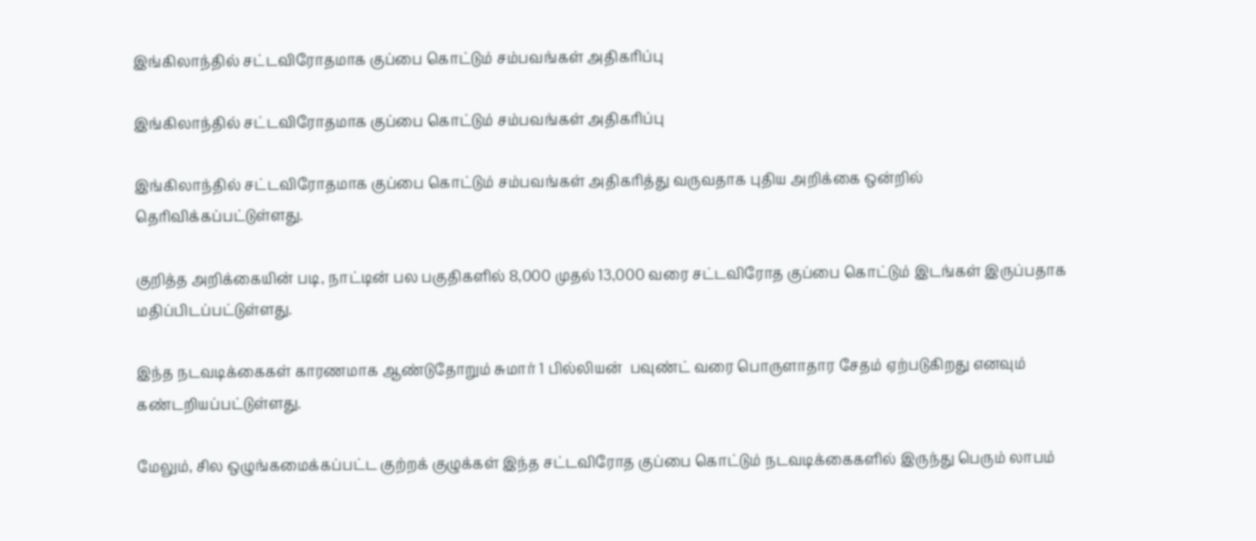இங்கிலாந்தில் சட்டவிரோதமாக குப்பை கொட்டும் சம்பவங்கள் அதிகரிப்பு

இங்கிலாந்தில் சட்டவிரோதமாக குப்பை கொட்டும் சம்பவங்கள் அதிகரிப்பு

இங்கிலாந்தில் சட்டவிரோதமாக குப்பை கொட்டும் சம்பவங்கள் அதிகரித்து வருவதாக புதிய அறிக்கை ஒன்றில் தெரிவிக்கப்பட்டுள்ளது.

குறித்த அறிக்கையின் படி, நாட்டின் பல பகுதிகளில் 8,000 முதல் 13,000 வரை சட்டவிரோத குப்பை கொட்டும் இடங்கள் இருப்பதாக மதிப்பிடப்பட்டுள்ளது.

இந்த நடவடிக்கைகள் காரணமாக ஆண்டுதோறும் சுமார் 1 பில்லியன்  பவுண்ட் வரை பொருளாதார சேதம் ஏற்படுகிறது எனவும் கண்டறியப்பட்டுள்ளது.

மேலும், சில ஒழுங்கமைக்கப்பட்ட குற்றக் குழுக்கள் இந்த சட்டவிரோத குப்பை கொட்டும் நடவடிக்கைகளில் இருந்து பெரும் லாபம்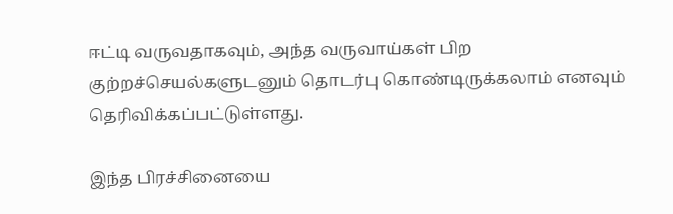ஈட்டி வருவதாகவும், அந்த வருவாய்கள் பிற குற்றச்செயல்களுடனும் தொடர்பு கொண்டிருக்கலாம் எனவும் தெரிவிக்கப்பட்டுள்ளது.

இந்த பிரச்சினையை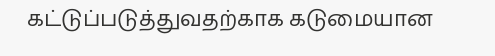கட்டுப்படுத்துவதற்காக கடுமையான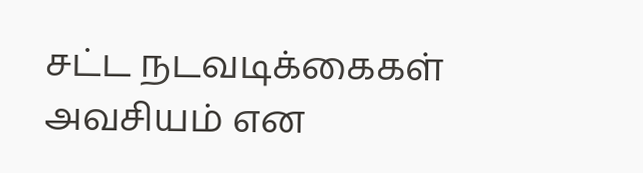சட்ட நடவடிக்கைகள் அவசியம் என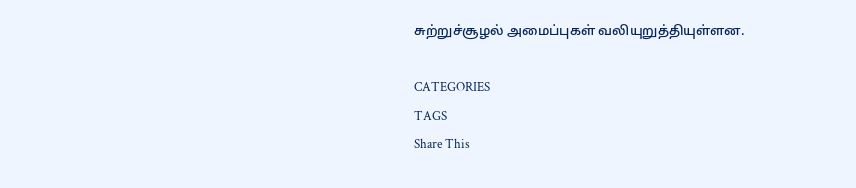சுற்றுச்சூழல் அமைப்புகள் வலியுறுத்தியுள்ளன.

CATEGORIES
TAGS
Share This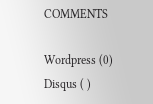COMMENTS

Wordpress (0)
Disqus ( )